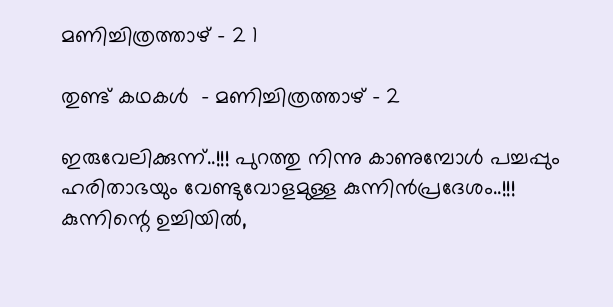മണിച്ചിത്രത്താഴ് – 2 1

തുണ്ട് കഥകള്‍  – മണിച്ചിത്രത്താഴ് – 2

ഇരുവേലിക്കുന്ന്..!!! പുറത്തു നിന്നു കാണുമ്പോൾ പച്ചപ്പും ഹരിതാഭയും വേണ്ടുവോളമുള്ള കുന്നിൻപ്രദേശം..!!! കുന്നിന്റെ ഉച്ചിയിൽ,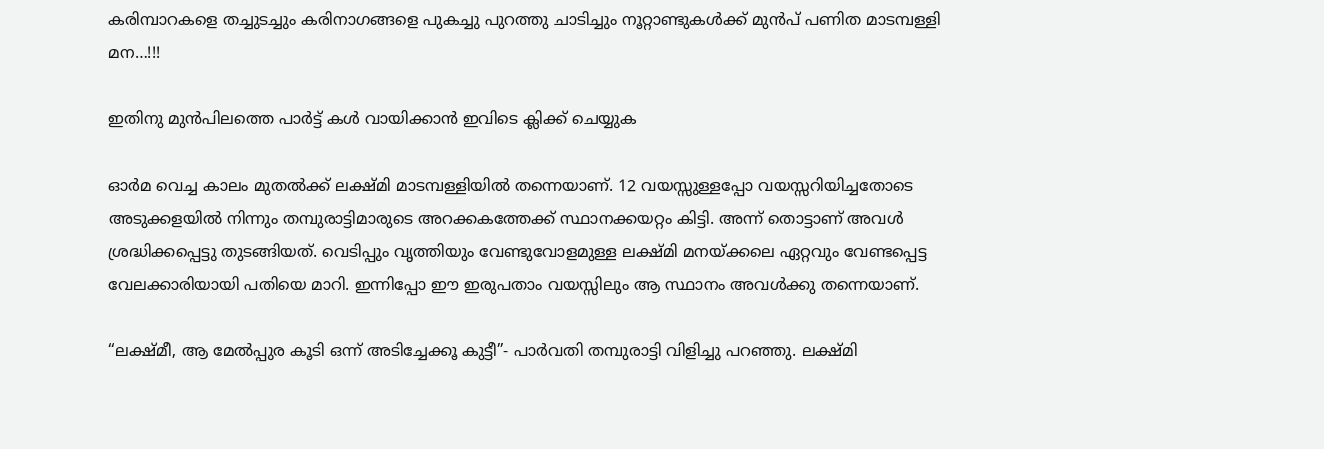കരിമ്പാറകളെ തച്ചുടച്ചും കരിനാഗങ്ങളെ പുകച്ചു പുറത്തു ചാടിച്ചും നൂറ്റാണ്ടുകൾക്ക് മുൻപ് പണിത മാടമ്പള്ളി മന…!!!

ഇതിനു മുന്‍പിലത്തെ പാര്‍ട്ട്‌ കള്‍ വായിക്കാന്‍ ഇവിടെ ക്ലിക്ക് ചെയ്യുക

ഓർമ വെച്ച കാലം മുതൽക്ക് ലക്ഷ്മി മാടമ്പള്ളിയിൽ തന്നെയാണ്. 12 വയസ്സുള്ളപ്പോ വയസ്സറിയിച്ചതോടെ അടുക്കളയിൽ നിന്നും തമ്പുരാട്ടിമാരുടെ അറക്കകത്തേക്ക് സ്ഥാനക്കയറ്റം കിട്ടി. അന്ന് തൊട്ടാണ് അവൾ ശ്രദ്ധിക്കപ്പെട്ടു തുടങ്ങിയത്. വെടിപ്പും വൃത്തിയും വേണ്ടുവോളമുള്ള ലക്ഷ്മി മനയ്ക്കലെ ഏറ്റവും വേണ്ടപ്പെട്ട വേലക്കാരിയായി പതിയെ മാറി. ഇന്നിപ്പോ ഈ ഇരുപതാം വയസ്സിലും ആ സ്ഥാനം അവൾക്കു തന്നെയാണ്.

“ലക്ഷ്മീ, ആ മേൽപ്പുര കൂടി ഒന്ന് അടിച്ചേക്കൂ കുട്ടീ”- പാർവതി തമ്പുരാട്ടി വിളിച്ചു പറഞ്ഞു. ലക്ഷ്മി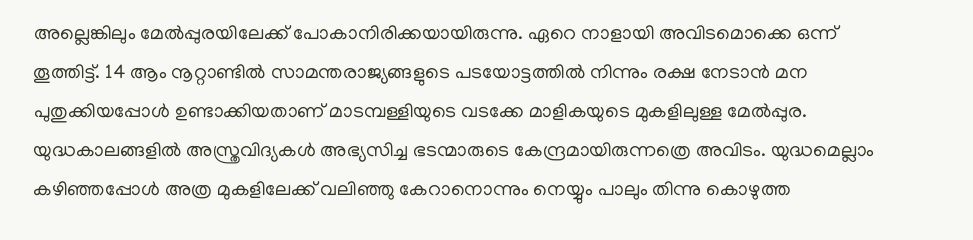അല്ലെങ്കിലും മേൽപ്പുരയിലേക്ക് പോകാനിരിക്കയായിരുന്നു. ഏറെ നാളായി അവിടമൊക്കെ ഒന്ന് തൂത്തിട്ട്. 14 ആം നൂറ്റാണ്ടിൽ സാമന്തരാജ്യങ്ങളുടെ പടയോട്ടത്തിൽ നിന്നും രക്ഷ നേടാൻ മന പുതുക്കിയപ്പോൾ ഉണ്ടാക്കിയതാണ് മാടമ്പള്ളിയുടെ വടക്കേ മാളികയുടെ മുകളിലുള്ള മേൽപ്പുര. യുദ്ധകാലങ്ങളിൽ അസ്ത്രവിദ്യകൾ അഭ്യസിച്ച ഭടന്മാരുടെ കേന്ദ്രമായിരുന്നത്രെ അവിടം. യുദ്ധമെല്ലാം കഴിഞ്ഞപ്പോൾ അത്ര മുകളിലേക്ക് വലിഞ്ഞു കേറാനൊന്നും നെയ്യും പാലും തിന്നു കൊഴുത്ത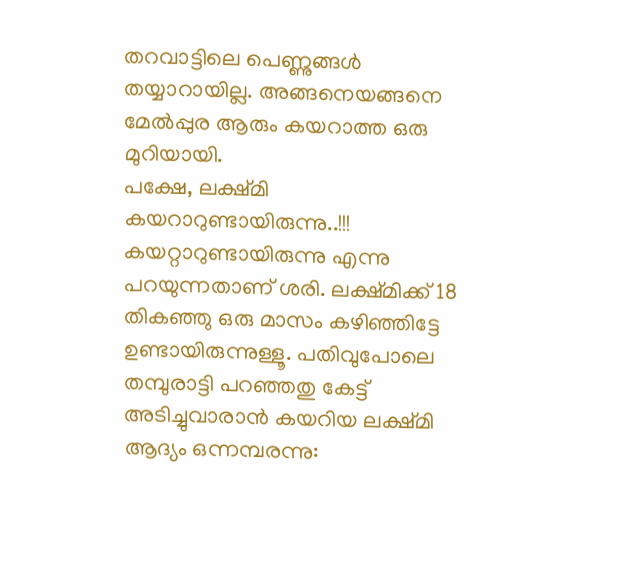തറവാട്ടിലെ പെണ്ണുങ്ങൾ തയ്യാറായില്ല. അങ്ങനെയങ്ങനെ മേൽപ്പുര ആരും കയറാത്ത ഒരു മുറിയായി.
പക്ഷേ, ലക്ഷ്മി കയറാറുണ്ടായിരുന്നു..!!! കയറ്റാറുണ്ടായിരുന്നു എന്നു പറയുന്നതാണ് ശരി. ലക്ഷ്മിക്ക് 18 തികഞ്ഞു ഒരു മാസം കഴിഞ്ഞിട്ടേ ഉണ്ടായിരുന്നുള്ളൂ. പതിവുപോലെ തമ്പുരാട്ടി പറഞ്ഞതു കേട്ട് അടിച്ചുവാരാൻ കയറിയ ലക്ഷ്മി ആദ്യം ഒന്നമ്പരന്നു: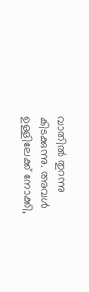വാതിൽ തുറന്നു കിടക്കുന്നു. അവൾ ഉള്ളിലേക്ക് നോക്കി,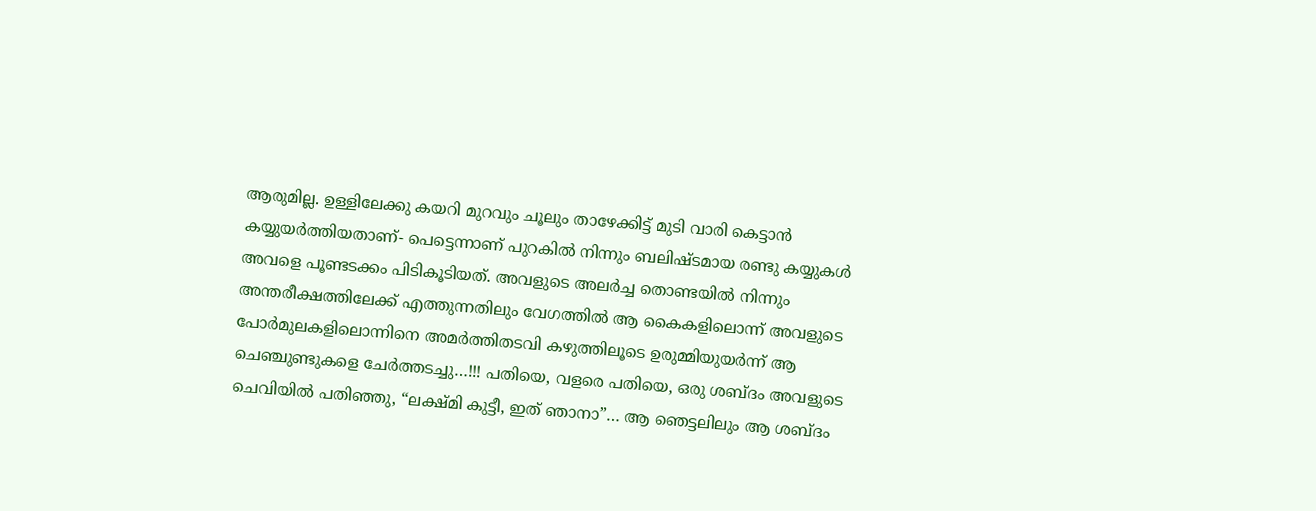ആരുമില്ല. ഉള്ളിലേക്കു കയറി മുറവും ചൂലും താഴേക്കിട്ട് മുടി വാരി കെട്ടാൻ കയ്യുയർത്തിയതാണ്- പെട്ടെന്നാണ് പുറകിൽ നിന്നും ബലിഷ്ടമായ രണ്ടു കയ്യുകൾ അവളെ പൂണ്ടടക്കം പിടികൂടിയത്. അവളുടെ അലർച്ച തൊണ്ടയിൽ നിന്നും അന്തരീക്ഷത്തിലേക്ക് എത്തുന്നതിലും വേഗത്തിൽ ആ കൈകളിലൊന്ന് അവളുടെ പോർമുലകളിലൊന്നിനെ അമർത്തിതടവി കഴുത്തിലൂടെ ഉരുമ്മിയുയർന്ന് ആ ചെഞ്ചുണ്ടുകളെ ചേർത്തടച്ചു…!!! പതിയെ, വളരെ പതിയെ, ഒരു ശബ്ദം അവളുടെ ചെവിയിൽ പതിഞ്ഞു, “ലക്ഷ്മി കുട്ടീ, ഇത് ഞാനാ”… ആ ഞെട്ടലിലും ആ ശബ്ദം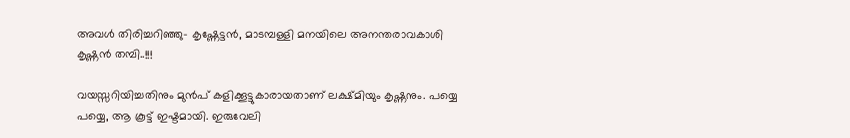അവൾ തിരിച്ചറിഞ്ഞു- കൃഷ്ണേട്ടൻ, മാടമ്പള്ളി മനയിലെ അനന്തരാവകാശി കൃഷ്ണൻ തമ്പി..!!!

വയസ്സറിയിച്ചതിനും മുൻപ് കളിക്കൂട്ടുകാരായതാണ് ലക്ഷ്മിയും കൃഷ്ണനും. പയ്യെ പയ്യെ, ആ കൂട്ട് ഇഷ്ടമായി. ഇരുവേലി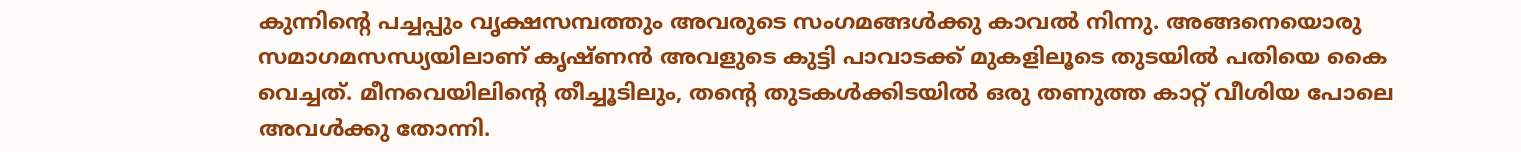കുന്നിന്റെ പച്ചപ്പും വൃക്ഷസമ്പത്തും അവരുടെ സംഗമങ്ങൾക്കു കാവൽ നിന്നു. അങ്ങനെയൊരു സമാഗമസന്ധ്യയിലാണ് കൃഷ്ണൻ അവളുടെ കുട്ടി പാവാടക്ക് മുകളിലൂടെ തുടയിൽ പതിയെ കൈ വെച്ചത്. മീനവെയിലിന്റെ തീച്ചൂടിലും, തൻ്റെ തുടകൾക്കിടയിൽ ഒരു തണുത്ത കാറ്റ് വീശിയ പോലെ അവൾക്കു തോന്നി.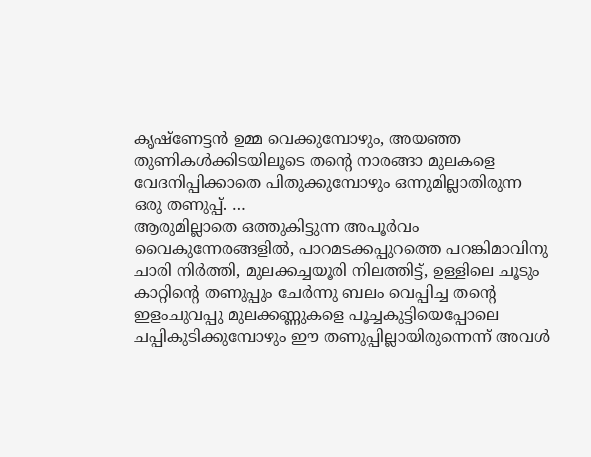കൃഷ്ണേട്ടൻ ഉമ്മ വെക്കുമ്പോഴും, അയഞ്ഞ തുണികൾക്കിടയിലൂടെ തൻ്റെ നാരങ്ങാ മുലകളെ വേദനിപ്പിക്കാതെ പിതുക്കുമ്പോഴും ഒന്നുമില്ലാതിരുന്ന ഒരു തണുപ്പ്. …
ആരുമില്ലാതെ ഒത്തുകിട്ടുന്ന അപൂർവം വൈകുന്നേരങ്ങളിൽ, പാറമടക്കപ്പുറത്തെ പറങ്കിമാവിനു ചാരി നിർത്തി, മുലക്കച്ചയൂരി നിലത്തിട്ട്, ഉള്ളിലെ ചൂടും കാറ്റിന്റെ തണുപ്പും ചേർന്നു ബലം വെപ്പിച്ച തൻ്റെ ഇളംചുവപ്പു മുലക്കണ്ണുകളെ പൂച്ചകുട്ടിയെപ്പോലെ ചപ്പികുടിക്കുമ്പോഴും ഈ തണുപ്പില്ലായിരുന്നെന്ന് അവൾ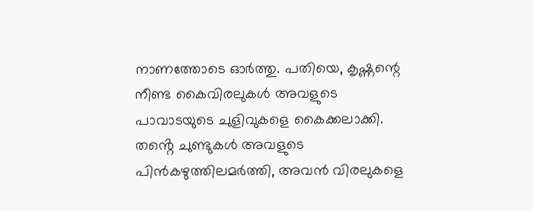നാണത്തോടെ ഓർത്തു. പതിയെ, കൃഷ്ണന്റെ നീണ്ട കൈവിരലുകൾ അവളുടെ പാവാടയുടെ ചുളിവുകളെ കൈക്കലാക്കി. തൻ്റെ ചുണ്ടുകൾ അവളുടെ പിൻകഴുത്തിലമർത്തി, അവൻ വിരലുകളെ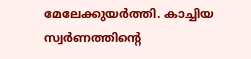മേലേക്കുയർത്തി. കാച്ചിയ സ്വർണത്തിന്റെ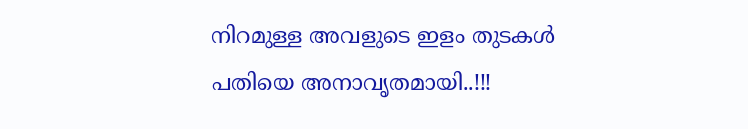നിറമുള്ള അവളുടെ ഇളം തുടകൾ പതിയെ അനാവൃതമായി..!!!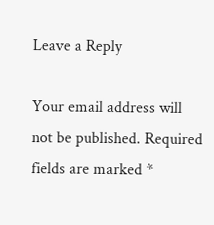Leave a Reply

Your email address will not be published. Required fields are marked *